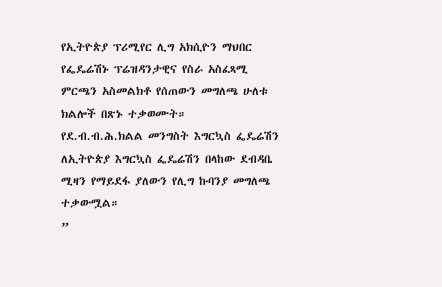የኢትዮጵያ ፕሪሚየር ሊግ አክሲዮን ማህበር የፌዴሬሽኑ ፕሬዝዳንታዊና የስራ አስፈጻሚ ምርጫን አስመልክቶ የሰጠውን መግለጫ ሁለቱ ክልሎች በጽኑ ተቃወሙት።
የደ.ብ.ብ.ሕ.ክልል መንግስት እግርኳስ ፌዴሬሽን ለኢትዮጵያ እግርኳስ ፌዴሬሽን በላከው ደብዳቤ ሚዛን የማይደፋ ያለውን የሊግ ኩባንያ መግለጫ ተቃውሟል።
”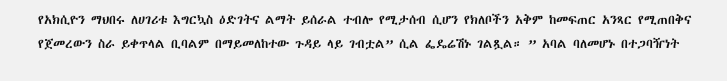የአክሲዮን ማህበሩ ለሀገሪቱ እግርኳስ ዕድገትና ልማት ይሰራል ተብሎ የሚታሰብ ሲሆን የክለቦችን አቅም ከመፍጠር አንጻር የሚጠበቅና የጀመረውን ስራ ይቀጥላል ቢባልም በማይመለከተው ጉዳይ ላይ ገብቷል” ሲል ፌዴሬሽኑ ገልጿል። ” አባል ባለመሆኑ በተጋባዥነት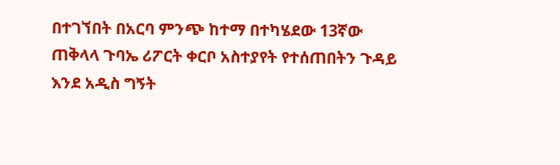በተገኘበት በአርባ ምንጭ ከተማ በተካሄደው 13ኛው ጠቅላላ ጉባኤ ሪፖርት ቀርቦ አስተያየት የተሰጠበትን ጉዳይ እንደ አዲስ ግኝት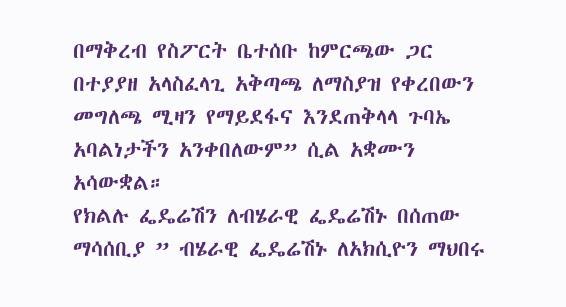በማቅረብ የስፖርት ቤተሰቡ ከምርጫው ጋር በተያያዘ አላስፈላጊ አቅጣጫ ለማስያዝ የቀረበውን መግለጫ ሚዛን የማይደፋና እንደጠቅላላ ጉባኤ አባልነታችን አንቀበለውም” ሲል አቋሙን አሳውቋል።
የክልሉ ፌዴሬሽን ለብሄራዊ ፌዴሬሽኑ በሰጠው ማሳሰቢያ ” ብሄራዊ ፌዴሬሽኑ ለአክሲዮን ማህበሩ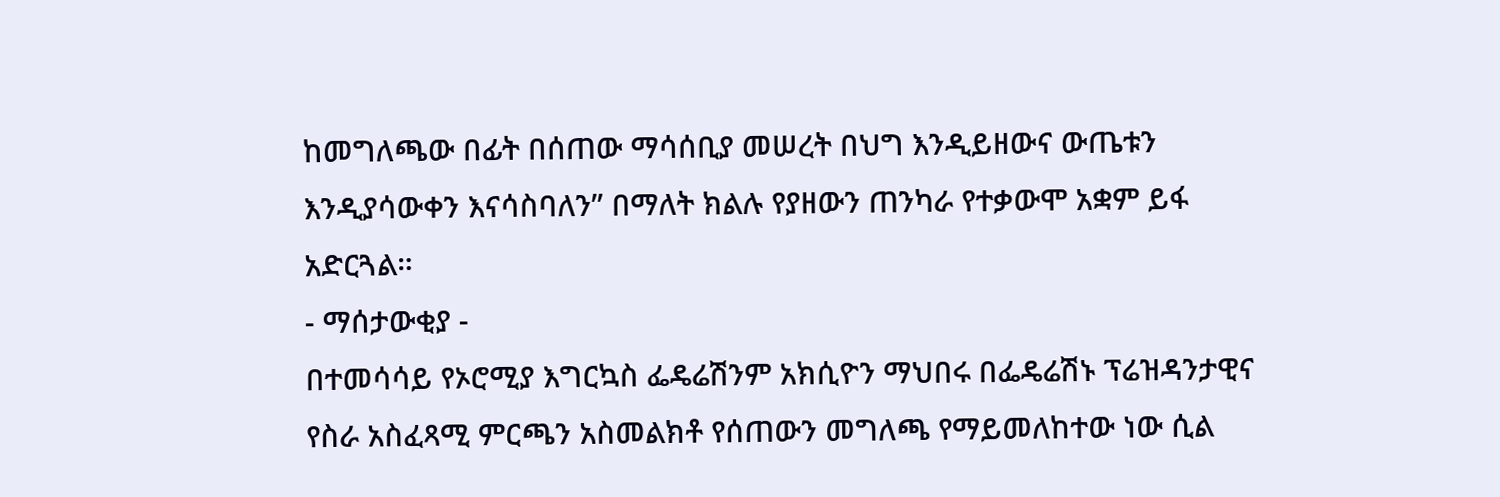ከመግለጫው በፊት በሰጠው ማሳሰቢያ መሠረት በህግ እንዲይዘውና ውጤቱን እንዲያሳውቀን እናሳስባለን” በማለት ክልሉ የያዘውን ጠንካራ የተቃውሞ አቋም ይፋ አድርጓል።
- ማሰታውቂያ -
በተመሳሳይ የኦሮሚያ እግርኳስ ፌዴሬሽንም አክሲዮን ማህበሩ በፌዴሬሽኑ ፕሬዝዳንታዊና የስራ አስፈጻሚ ምርጫን አስመልክቶ የሰጠውን መግለጫ የማይመለከተው ነው ሲል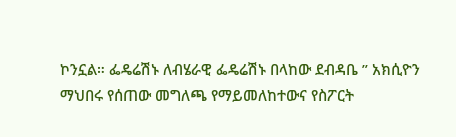ኮንኗል። ፌዴሬሽኑ ለብሄራዊ ፌዴሬሽኑ በላከው ደብዳቤ ” አክሲዮን ማህበሩ የሰጠው መግለጫ የማይመለከተውና የስፖርት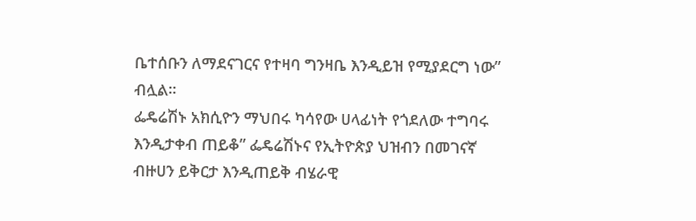ቤተሰቡን ለማደናገርና የተዛባ ግንዛቤ እንዲይዝ የሚያደርግ ነው” ብሏል።
ፌዴሬሽኑ አክሲዮን ማህበሩ ካሳየው ሀላፊነት የጎደለው ተግባሩ እንዲታቀብ ጠይቆ” ፌዴሬሽኑና የኢትዮጵያ ህዝብን በመገናኛ ብዙሀን ይቅርታ እንዲጠይቅ ብሄራዊ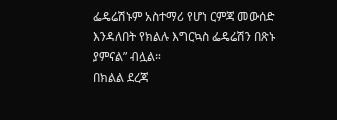ፌዴሬሽኑም አስተማሪ የሆነ ርምጃ መውሰድ እንዳለበት የክልሉ እግርኳስ ፌዴሬሽን በጽኑ ያምናል” ብሏል።
በክልል ደረጃ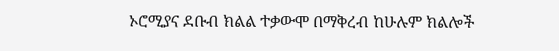ኦሮሚያና ደቡብ ክልል ተቃውሞ በማቅረብ ከሁሉም ክልሎች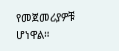የመጀመሪያዎቹ ሆነዋል።